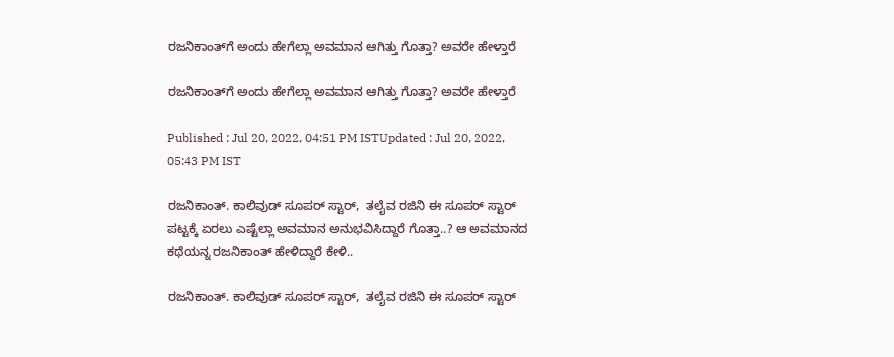ರಜನಿಕಾಂತ್‌ಗೆ ಅಂದು ಹೇಗೆಲ್ಲಾ ಅವಮಾನ ಆಗಿತ್ತು ಗೊತ್ತಾ? ಅವರೇ ಹೇಳ್ತಾರೆ

ರಜನಿಕಾಂತ್‌ಗೆ ಅಂದು ಹೇಗೆಲ್ಲಾ ಅವಮಾನ ಆಗಿತ್ತು ಗೊತ್ತಾ? ಅವರೇ ಹೇಳ್ತಾರೆ

Published : Jul 20, 2022, 04:51 PM ISTUpdated : Jul 20, 2022, 05:43 PM IST

ರಜನಿಕಾಂತ್. ಕಾಲಿವುಡ್ ಸೂಪರ್ ಸ್ಟಾರ್,  ತಲೈವ ರಜಿನಿ ಈ ಸೂಪರ್ ಸ್ಟಾರ್ ಪಟ್ಟಕ್ಕೆ ಏರಲು ಎಷ್ಟೆಲ್ಲಾ ಅವಮಾನ ಅನುಭವಿಸಿದ್ದಾರೆ ಗೊತ್ತಾ..? ಆ ಅವಮಾನದ ಕಥೆಯನ್ನ ರಜನಿಕಾಂತ್ ಹೇಳಿದ್ದಾರೆ ಕೇಳಿ..

ರಜನಿಕಾಂತ್. ಕಾಲಿವುಡ್ ಸೂಪರ್ ಸ್ಟಾರ್,  ತಲೈವ ರಜಿನಿ ಈ ಸೂಪರ್ ಸ್ಟಾರ್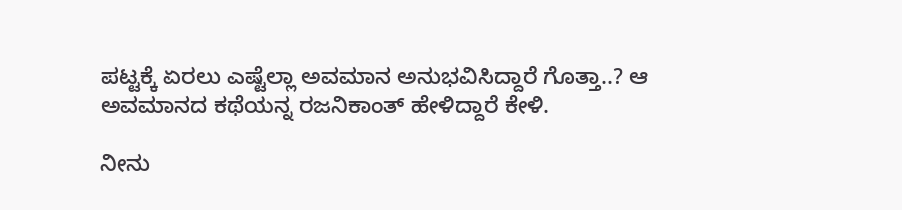ಪಟ್ಟಕ್ಕೆ ಏರಲು ಎಷ್ಟೆಲ್ಲಾ ಅವಮಾನ ಅನುಭವಿಸಿದ್ದಾರೆ ಗೊತ್ತಾ..? ಆ ಅವಮಾನದ ಕಥೆಯನ್ನ ರಜನಿಕಾಂತ್ ಹೇಳಿದ್ದಾರೆ ಕೇಳಿ.

ನೀನು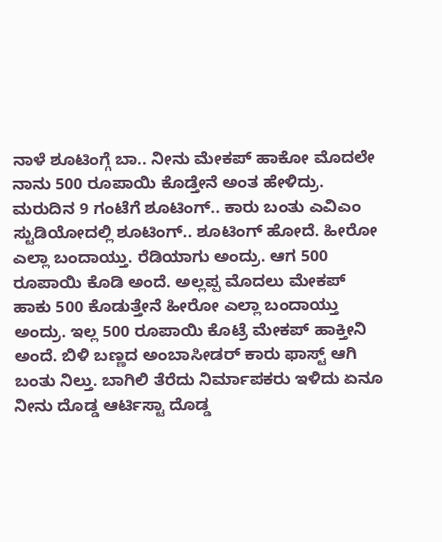ನಾಳೆ ಶೂಟಿಂಗ್ಗೆ ಬಾ.. ನೀನು ಮೇಕಪ್ ಹಾಕೋ ಮೊದಲೇ ನಾನು 500 ರೂಪಾಯಿ ಕೊಡ್ತೇನೆ ಅಂತ ಹೇಳಿದ್ರು. ಮರುದಿನ 9 ಗಂಟೆಗೆ ಶೂಟಿಂಗ್.. ಕಾರು ಬಂತು ಎವಿಎಂ ಸ್ಟುಡಿಯೋದಲ್ಲಿ ಶೂಟಿಂಗ್.. ಶೂಟಿಂಗ್ ಹೋದೆ. ಹೀರೋ ಎಲ್ಲಾ ಬಂದಾಯ್ತು. ರೆಡಿಯಾಗು ಅಂದ್ರು. ಆಗ 500 ರೂಪಾಯಿ ಕೊಡಿ ಅಂದೆ. ಅಲ್ಲಪ್ಪ ಮೊದಲು ಮೇಕಪ್ ಹಾಕು 500 ಕೊಡುತ್ತೇನೆ ಹೀರೋ ಎಲ್ಲಾ ಬಂದಾಯ್ತು ಅಂದ್ರು. ಇಲ್ಲ 500 ರೂಪಾಯಿ ಕೊಟ್ರೆ ಮೇಕಪ್ ಹಾಕ್ತೀನಿ ಅಂದೆ. ಬಿಳಿ ಬಣ್ಣದ ಅಂಬಾಸೀಡರ್ ಕಾರು ಫಾಸ್ಟ್ ಆಗಿ ಬಂತು ನಿಲ್ತು. ಬಾಗಿಲಿ ತೆರೆದು ನಿರ್ಮಾಪಕರು ಇಳಿದು ಏನೂ ನೀನು ದೊಡ್ಡ ಆರ್ಟಿಸ್ಟಾ ದೊಡ್ಡ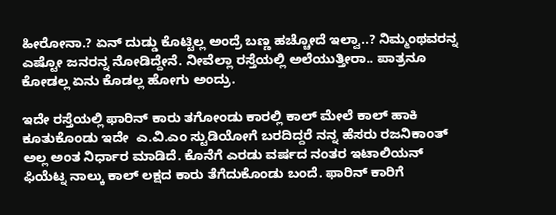ಹೀರೋನಾ.? ಏನ್ ದುಡ್ಡು ಕೊಟ್ಟಿಲ್ಲ ಅಂದ್ರೆ ಬಣ್ಣ ಹಚ್ಚೋದೆ ಇಲ್ವಾ..? ನಿಮ್ಮಂಥವರನ್ನ ಎಷ್ಟೋ ಜನರನ್ನ ನೋಡಿದ್ದೇನೆ. ನೀವೆಲ್ಲಾ ರಸ್ತೆಯಲ್ಲಿ ಅಲೆಯುತ್ತೀರಾ.. ಪಾತ್ರನೂ ಕೋಡಲ್ಲ ಏನು ಕೊಡಲ್ಲ ಹೋಗು ಅಂದ್ರು.

ಇದೇ ರಸ್ತೆಯಲ್ಲಿ ಫಾರಿನ್ ಕಾರು ತಗೋಂಡು ಕಾರಲ್ಲಿ ಕಾಲ್ ಮೇಲೆ ಕಾಲ್ ಹಾಕಿ ಕೂತುಕೊಂಡು ಇದೇ  ಎ.ವಿ.ಎಂ ಸ್ಟುಡಿಯೋಗೆ ಬರದಿದ್ದರೆ ನನ್ನ ಹೆಸರು ರಜನಿಕಾಂತ್ ಅಲ್ಲ ಅಂತ ನಿರ್ಧಾರ ಮಾಡಿದೆ. ಕೊನೆಗೆ ಎರಡು ವರ್ಷದ ನಂತರ ಇಟಾಲಿಯನ್ ಫಿಯೆಟ್ನ ನಾಲ್ಕು ಕಾಲ್ ಲಕ್ಷದ ಕಾರು ತೆಗೆದುಕೊಂಡು ಬಂದೆ. ಫಾರಿನ್ ಕಾರಿಗೆ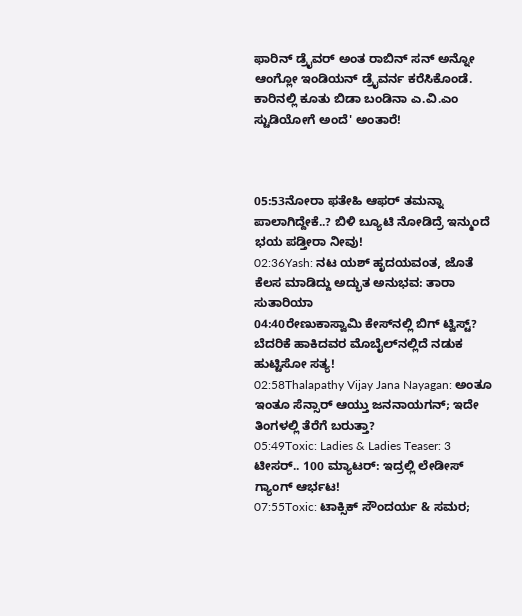ಫಾರಿನ್ ಡ್ರೈವರ್ ಅಂತ ರಾಬಿನ್ ಸನ್ ಅನ್ನೋ ಆಂಗ್ಲೋ ಇಂಡಿಯನ್ ಡ್ರೈವರ್ನ ಕರೆಸಿಕೊಂಡೆ. ಕಾರಿನಲ್ಲಿ ಕೂತು ಬಿಡಾ ಬಂಡಿನಾ ಎ.ವಿ.ಎಂ ಸ್ಟುಡಿಯೋಗೆ ಅಂದೆ' ಅಂತಾರೆ!



05:53ನೋರಾ ಫತೇಹಿ ಆಫರ್ ತಮನ್ನಾ ಪಾಲಾಗಿದ್ದೇಕೆ..? ಬಿಳಿ ಬ್ಯೂಟಿ ನೋಡಿದ್ರೆ ಇನ್ಮುಂದೆ ಭಯ ಪಡ್ತೀರಾ ನೀವು!
02:36Yash: ನಟ ಯಶ್ ಹೃದಯವಂತ, ಜೊತೆ ಕೆಲಸ ಮಾಡಿದ್ದು ಅದ್ಭುತ ಅನುಭವ: ತಾರಾ ಸುತಾರಿಯಾ
04:40ರೇಣುಕಾಸ್ವಾಮಿ ಕೇಸ್‌ನಲ್ಲಿ ಬಿಗ್ ಟ್ವಿಸ್ಟ್? ಬೆದರಿಕೆ ಹಾಕಿದವರ ಮೊಬೈಲ್‌ನಲ್ಲಿದೆ ನಡುಕ ಹುಟ್ಟಿಸೋ ಸತ್ಯ!
02:58Thalapathy Vijay Jana Nayagan: ಅಂತೂ ಇಂತೂ ಸೆನ್ಸಾರ್ ಆಯ್ತು ಜನನಾಯಗನ್; ಇದೇ ತಿಂಗಳಲ್ಲಿ ತೆರೆಗೆ ಬರುತ್ತಾ?
05:49Toxic: Ladies & Ladies Teaser: 3 ಟೀಸರ್.. 100 ಮ್ಯಾಟರ್: ಇದ್ರಲ್ಲಿ ಲೇಡೀಸ್ ಗ್ಯಾಂಗ್ ಆರ್ಭಟ!
07:55Toxic: ಟಾಕ್ಸಿಕ್ ಸೌಂದರ್ಯ & ಸಮರ;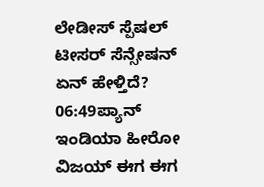ಲೇಡೀಸ್ ಸ್ಪೆಷಲ್ ಟೀಸರ್ ಸೆನ್ಸೇಷನ್‌ ಏನ್ ಹೇಳ್ತಿದೆ?
06:49ಪ್ಯಾನ್ ಇಂಡಿಯಾ ಹೀರೋ ವಿಜಯ್ ಈಗ ಈಗ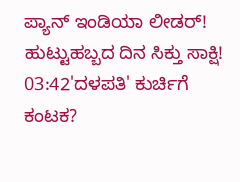ಪ್ಯಾನ್ ಇಂಡಿಯಾ ಲೀಡರ್! ಹುಟ್ಟುಹಬ್ಬದ ದಿನ ಸಿಕ್ತು ಸಾಕ್ಷಿ!
03:42'ದಳಪತಿ' ಕುರ್ಚಿಗೆ ಕಂಟಕ?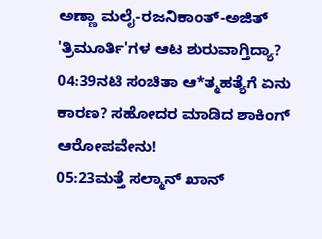ಅಣ್ಣಾ ಮಲೈ-ರಜನಿಕಾಂತ್-ಅಜಿತ್ 'ತ್ರಿಮೂರ್ತಿ'ಗಳ ಆಟ ಶುರುವಾಗ್ತಿದ್ಯಾ?
04:39ನಟಿ ಸಂಚಿತಾ ಆ*ತ್ಮಹತ್ಯೆಗೆ ಏನು ಕಾರಣ? ಸಹೋದರ ಮಾಡಿದ ಶಾಕಿಂಗ್ ಆರೋಪವೇನು!
05:23ಮತ್ತೆ ಸಲ್ಮಾನ್ ಖಾನ್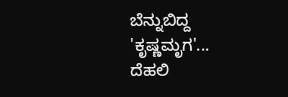ಬೆನ್ನುಬಿದ್ದ 'ಕೃಷ್ಣಮೃಗ'... ದೆಹಲಿ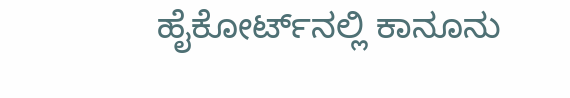ಹೈಕೋರ್ಟ್‌ನಲ್ಲಿ ಕಾನೂನು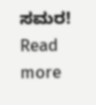ಸಮರ!
Read more